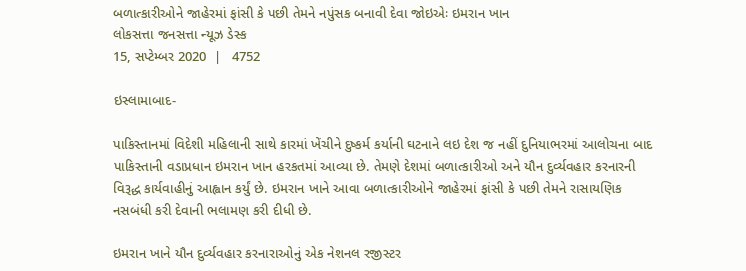બળાત્કારીઓને જાહેરમાં ફાંસી કે પછી તેમને નપુંસક બનાવી દેવા જોઇએઃ ઇમરાન ખાન
લોકસત્તા જનસત્તા ન્યૂઝ ડેસ્ક
15, સપ્ટેમ્બર 2020  |   4752

ઇસ્લામાબાદ-

પાકિસ્તાનમાં વિદેશી મહિલાની સાથે કારમાં ખેંચીને દુષ્કર્મ કર્યાની ઘટનાને લઇ દેશ જ નહીં દુનિયાભરમાં આલોચના બાદ પાકિસ્તાની વડાપ્રધાન ઇમરાન ખાન હરકતમાં આવ્યા છે. તેમણે દેશમાં બળાત્કારીઓ અને યૌન દુર્વ્યવહાર કરનારની વિરૂદ્ધ કાર્યવાહીનું આહ્વાન કર્યું છે. ઇમરાન ખાને આવા બળાત્કારીઓને જાહેરમાં ફાંસી કે પછી તેમને રાસાયણિક નસબંધી કરી દેવાની ભલામણ કરી દીધી છે.

ઇમરાન ખાને યૌન દુર્વ્યવહાર કરનારાઓનું એક નેશનલ રજીસ્ટર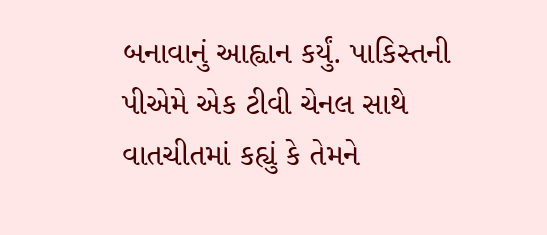બનાવાનું આહ્વાન કર્યું. પાકિસ્તની પીએમે એક ટીવી ચેનલ સાથે વાતચીતમાં કહ્યું કે તેમને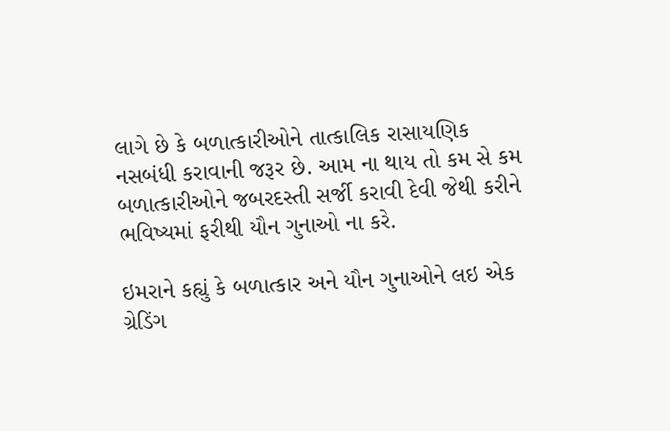લાગે છે કે બળાત્કારીઓને તાત્કાલિક રાસાયણિક નસબંધી કરાવાની જરૂર છે. આમ ના થાય તો કમ સે કમ બળાત્કારીઓને જબરદસ્તી સર્જી કરાવી દેવી જેથી કરીને ભવિષ્યમાં ફરીથી યૌન ગુનાઓ ના કરે.

ઇમરાને કહ્યું કે બળાત્કાર અને યૌન ગુનાઓને લઇ એક ગ્રેડિંગ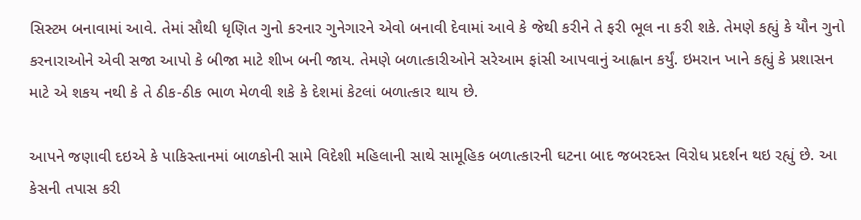સિસ્ટમ બનાવામાં આવે. તેમાં સૌથી ધૃણિત ગુનો કરનાર ગુનેગારને એવો બનાવી દેવામાં આવે કે જેથી કરીને તે ફરી ભૂલ ના કરી શકે. તેમણે કહ્યું કે યૌન ગુનો કરનારાઓને એવી સજા આપો કે બીજા માટે શીખ બની જાય. તેમણે બળાત્કારીઓને સરેઆમ ફાંસી આપવાનું આહ્વાન કર્યું. ઇમરાન ખાને કહ્યું કે પ્રશાસન માટે એ શકય નથી કે તે ઠીક-ઠીક ભાળ મેળવી શકે કે દેશમાં કેટલાં બળાત્કાર થાય છે.

આપને જણાવી દઇએ કે પાકિસ્તાનમાં બાળકોની સામે વિદેશી મહિલાની સાથે સામૂહિક બળાત્કારની ઘટના બાદ જબરદસ્ત વિરોધ પ્રદર્શન થઇ રહ્યું છે. આ કેસની તપાસ કરી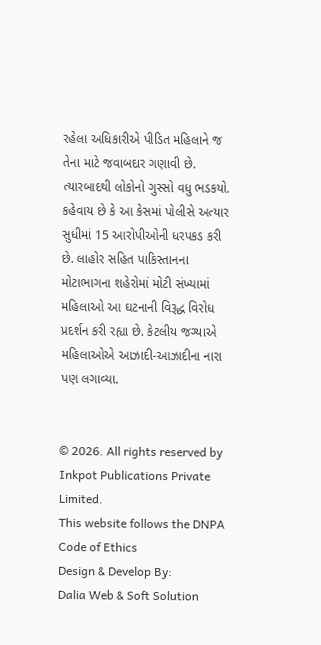રહેલા અધિકારીએ પીડિત મહિલાને જ તેના માટે જવાબદાર ગણાવી છે. ત્યારબાદથી લોકોનો ગુસ્સો વધુ ભડકયો. કહેવાય છે કે આ કેસમાં પોલીસે અત્યાર સુધીમાં 15 આરોપીઓની ધરપકડ કરી છે. લાહોર સહિત પાકિસ્તાનના મોટાભાગના શહેરોમાં મોટી સંખ્યામાં મહિલાઓ આ ઘટનાની વિરૂદ્ધ વિરોધ પ્રદર્શન કરી રહ્યા છે. કેટલીય જગ્યાએ મહિલાઓએ આઝાદી-આઝાદીના નારા પણ લગાવ્યા.


© 2026. All rights reserved by Inkpot Publications Private Limited.
This website follows the DNPA Code of Ethics
Design & Develop By:
Dalia Web & Soft Solution